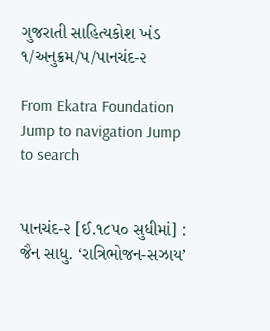ગુજરાતી સાહિત્યકોશ ખંડ ૧/અનુક્રમ/પ/પાનચંદ-૨

From Ekatra Foundation
Jump to navigation Jump to search


પાનચંદ-૨ [ઈ.૧૮૫૦ સુધીમાં] : જૈન સાધુ. ‘રાત્રિભોજન-સઝાય’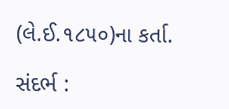(લે.ઈ.૧૮૫૦)ના કર્તા.

સંદર્ભ :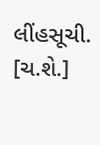લીંહસૂચી.
[ચ.શે.]